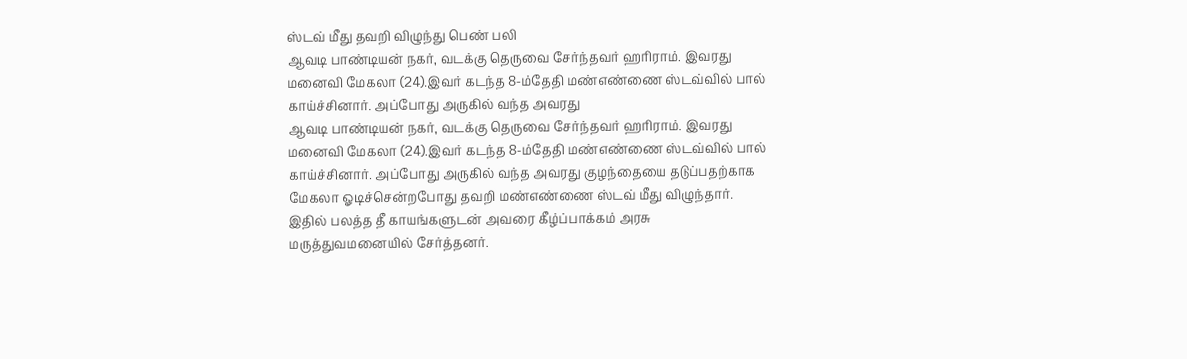ஸ்டவ் மீது தவறி விழுந்து பெண் பலி
ஆவடி பாண்டியன் நகர், வடக்கு தெருவை சேர்ந்தவர் ஹரிராம். இவரது மனைவி மேகலா (24).இவர் கடந்த 8-ம்தேதி மண்எண்ணை ஸ்டவ்வில் பால் காய்ச்சினார். அப்போது அருகில் வந்த அவரது
ஆவடி பாண்டியன் நகர், வடக்கு தெருவை சேர்ந்தவர் ஹரிராம். இவரது மனைவி மேகலா (24).இவர் கடந்த 8-ம்தேதி மண்எண்ணை ஸ்டவ்வில் பால் காய்ச்சினார். அப்போது அருகில் வந்த அவரது குழந்தையை தடுப்பதற்காக மேகலா ஓடிச்சென்றபோது தவறி மண்எண்ணை ஸ்டவ் மீது விழுந்தார். இதில் பலத்த தீ காயங்களுடன் அவரை கீழ்ப்பாக்கம் அரசு மருத்துவமனையில் சேர்த்தனர்.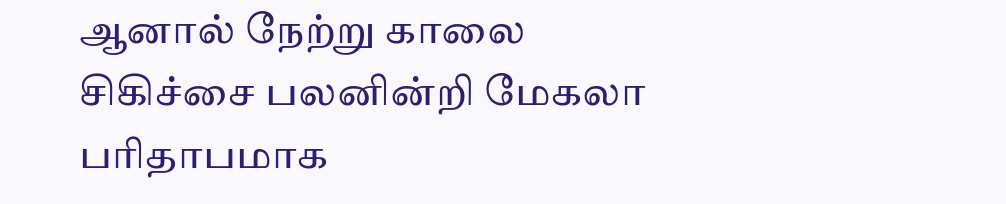ஆனால் நேற்று காலை சிகிச்சை பலனின்றி மேகலா பரிதாபமாக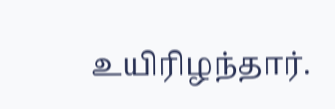உயிரிழந்தார்.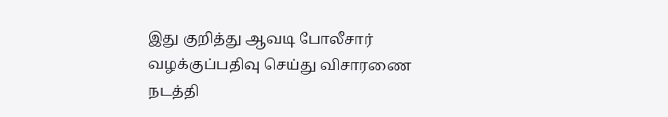இது குறித்து ஆவடி போலீசார் வழக்குப்பதிவு செய்து விசாரணை நடத்தி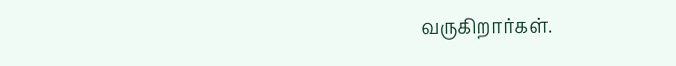வருகிறார்கள்.